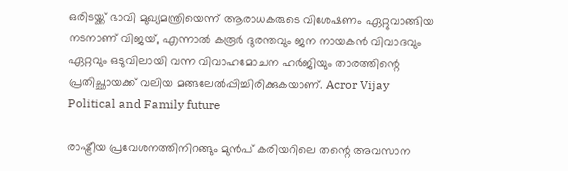ഒരിടയ്ക്ക് ഭാവി മുഖ്യമന്ത്രിയെന്ന് ആരാധകരുടെ വിശേഷണം ഏറ്റുവാങ്ങിയ നടനാണ് വിജയ്, എന്നാൽ കരൂർ ദുരന്തവും ജന നായകൻ വിവാദവും ഏറ്റവും ഒടുവിലായി വന്ന വിവാഹമോചന ഹർജിയും താരത്തിന്റെ പ്രതിച്ഛായക്ക് വലിയ മങ്ങലേൽപ്പിച്ചിരിക്കുകയാണ്. Acror Vijay Political and Family future

രാഷ്ട്രീയ പ്രവേശനത്തിനിറങ്ങും മുൻപ് കരിയറിലെ തന്റെ അവസാന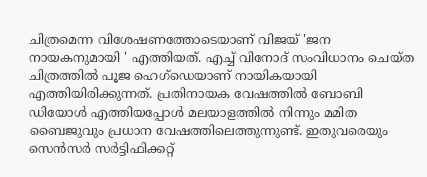ചിത്രമെന്ന വിശേഷണത്തോടെയാണ് വിജയ് 'ജന നായകനുമായി ' എത്തിയത്. എച്ച് വിനോദ് സംവിധാനം ചെയ്ത ചിത്രത്തിൽ പൂജ ഹെഗ്‌ഡെയാണ് നായികയായി എത്തിയിരിക്കുന്നത്. പ്രതിനായക വേഷത്തിൽ ബോബി ഡിയോൾ എത്തിയപ്പോൾ മലയാളത്തിൽ നിന്നും മമിത ബൈജുവും പ്രധാന വേഷത്തിലെത്തുന്നുണ്ട്. ഇതുവരെയും സെൻസർ സർട്ടിഫിക്കറ്റ്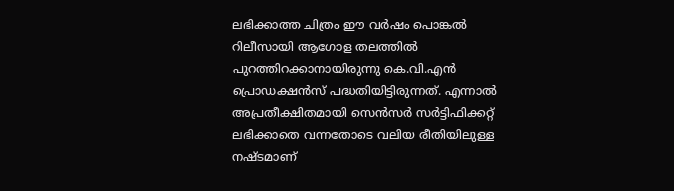ലഭിക്കാത്ത ചിത്രം ഈ വർഷം പൊങ്കൽ റിലീസായി ആഗോള തലത്തിൽ പുറത്തിറക്കാനായിരുന്നു കെ.വി.എൻ പ്രൊഡക്ഷൻസ് പദ്ധതിയിട്ടിരുന്നത്. എന്നാൽ അപ്രതീക്ഷിതമായി സെൻസർ സർട്ടിഫിക്കറ്റ് ലഭിക്കാതെ വന്നതോടെ വലിയ രീതിയിലുള്ള നഷ്ടമാണ്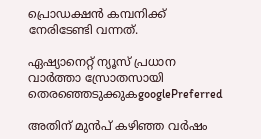പ്രൊഡക്ഷൻ കമ്പനിക്ക് നേരിടേണ്ടി വന്നത്.

ഏഷ്യാനെറ്റ് ന്യൂസ് പ്രധാന വാർത്താ സ്രോതസായി തെരഞ്ഞെടുക്കുകgooglePreferred

അതിന് മുൻപ് കഴിഞ്ഞ വർഷം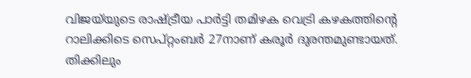വിജയ്‌യുടെ രാഷ്ട്രീയ പാർട്ടി തമിഴക വെട്രി കഴകത്തിന്റെ റാലിക്കിടെ സെപ്റ്റംബര്‍ 27നാണ് കരൂർ ദുരന്തമുണ്ടായത്. തിക്കിലും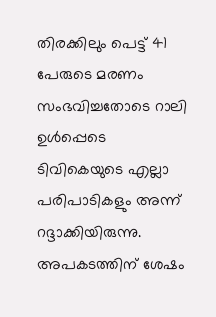തിരക്കിലും പെട്ട് 41 പേരുടെ മരണം സംഭവിച്ചതോടെ റാലി ഉൾപ്പെടെ ടിവികെയുടെ എല്ലാ പരിപാടികളും അന്ന് റദ്ദാക്കിയിരുന്നു. അപകടത്തിന് ശേഷം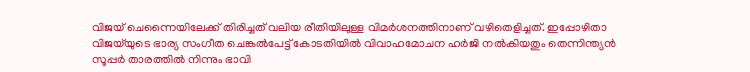വിജയ് ചെന്നൈയിലേക്ക് തിരിച്ചത് വലിയ രീതിയിലുള്ള വിമർശനത്തിനാണ് വഴിതെളിച്ചത്. ഇപ്പോഴിതാ വിജയ്‌യുടെ ഭാര്യ സംഗീത ചെങ്കൽപേട്ട് കോടതിയിൽ വിവാഹമോചന ഹർജി നൽകിയതും തെന്നിന്ത്യൻ സൂപ്പർ താരത്തിൽ നിന്നും ഭാവി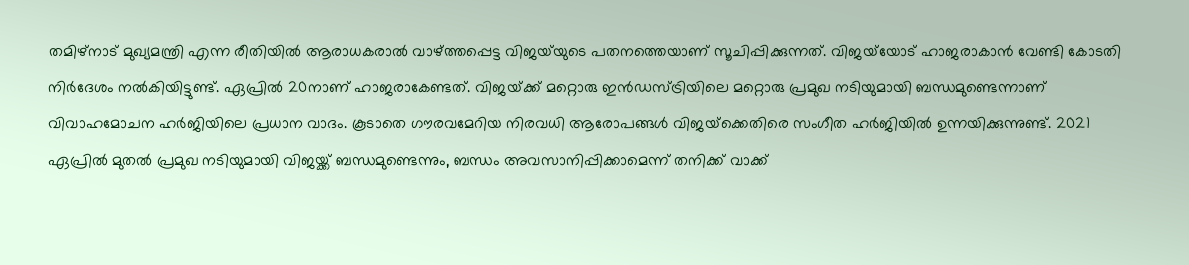തമിഴ്‌നാട് മുഖ്യമന്ത്രി എന്ന രീതിയിൽ ആരാധകരാൽ വാഴ്ത്തപ്പെട്ട വിജയ്‌യുടെ പതനത്തെയാണ് സൂചിപ്പിക്കുന്നത്. വിജയ്‌യോട് ഹാജരാകാൻ വേണ്ടി കോടതി നിർദേശം നൽകിയിട്ടുണ്ട്. ഏപ്രിൽ 20നാണ് ഹാജരാകേണ്ടത്. വിജയ്‌ക്ക് മറ്റൊരു ഇൻഡസ്ട്രിയിലെ മറ്റൊരു പ്രമുഖ നടിയുമായി ബന്ധമുണ്ടെന്നാണ് വിവാഹമോചന ഹർജിയിലെ പ്രധാന വാദം. കൂടാതെ ഗൗരവമേറിയ നിരവധി ആരോപങ്ങൾ വിജയ്‌ക്കെതിരെ സംഗീത ഹർജിയിൽ ഉന്നയിക്കുന്നുണ്ട്. 2021 ഏപ്രിൽ മുതൽ പ്രമുഖ നടിയുമായി വിജയ്ക്ക് ബന്ധമുണ്ടെന്നും, ബന്ധം അവസാനിപ്പിക്കാമെന്ന് തനിക്ക് വാക്ക്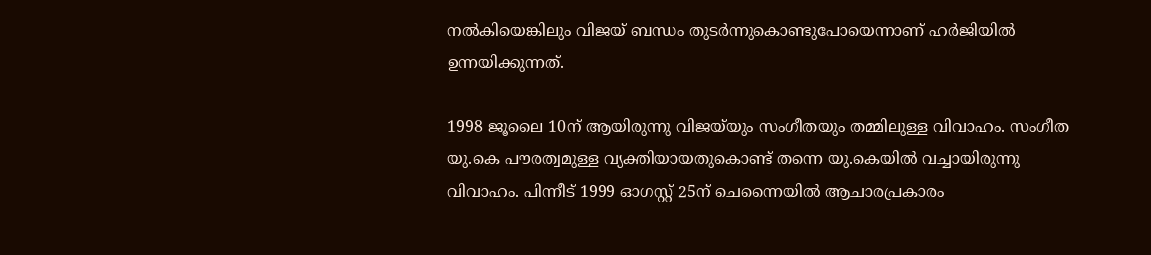നൽകിയെങ്കിലും വിജയ് ബന്ധം തുടർന്നുകൊണ്ടുപോയെന്നാണ് ഹർജിയിൽ ഉന്നയിക്കുന്നത്.

1998 ജൂലൈ 10ന് ആയിരുന്നു വിജയ്‍യും സംഗീതയും തമ്മിലുള്ള വിവാഹം. സംഗീത യു.കെ പൗരത്വമുള്ള വ്യക്തിയായതുകൊണ്ട് തന്നെ യു.കെയിൽ വച്ചായിരുന്നു വിവാഹം. പിന്നീട് 1999 ഓഗസ്റ്റ് 25ന് ചെന്നൈയിൽ ആചാരപ്രകാരം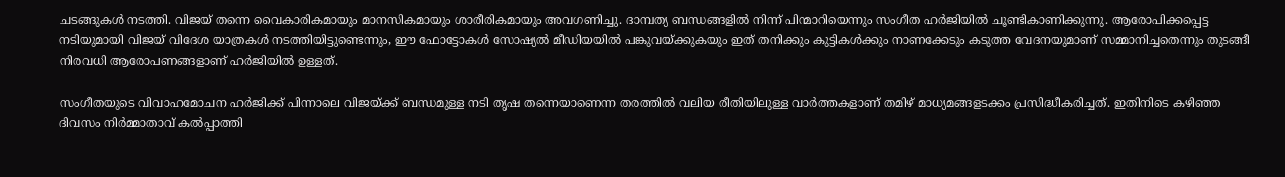ചടങ്ങുകൾ നടത്തി. വിജയ് തന്നെ വൈകാരികമായും മാനസികമായും ശാരീരികമായും അവഗണിച്ചു. ദാമ്പത്യ ബന്ധങ്ങളിൽ നിന്ന് പിന്മാറിയെന്നും സംഗീത ഹർജിയിൽ ചൂണ്ടികാണിക്കുന്നു. ആരോപിക്കപ്പെട്ട നടിയുമായി വിജയ് വിദേശ യാത്രകൾ നടത്തിയിട്ടുണ്ടെന്നും, ഈ ഫോട്ടോകൾ സോഷ്യൽ മീഡിയയിൽ പങ്കുവയ്ക്കുകയും ഇത് തനിക്കും കുട്ടികൾക്കും നാണക്കേടും കടുത്ത വേദനയുമാണ് സമ്മാനിച്ചതെന്നും തുടങ്ങീ നിരവധി ആരോപണങ്ങളാണ് ഹർജിയിൽ ഉള്ളത്.

സംഗീതയുടെ വിവാഹമോചന ഹർജിക്ക് പിന്നാലെ വിജയ്ക്ക് ബന്ധമുള്ള നടി തൃഷ തന്നെയാണെന്ന തരത്തിൽ വലിയ രീതിയിലുള്ള വാർത്തകളാണ് തമിഴ് മാധ്യമങ്ങളടക്കം പ്രസിദ്ധീകരിച്ചത്. ഇതിനിടെ കഴിഞ്ഞ ദിവസം നിർമ്മാതാവ് കൽപ്പാത്തി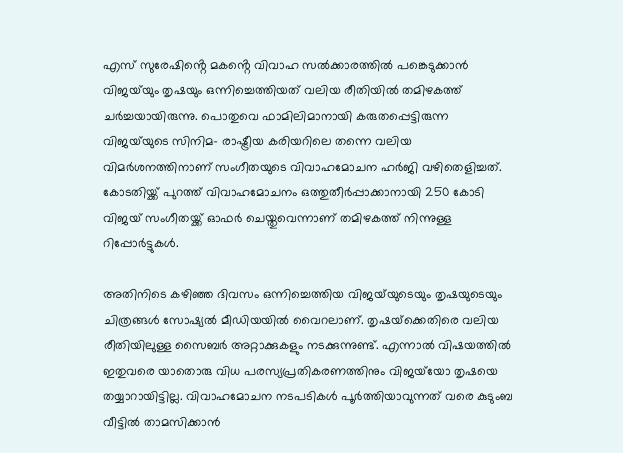എസ് സുരേഷിൻ്റെ മകൻ്റെ വിവാഹ സൽക്കാരത്തിൽ പങ്കെടുക്കാൻ വിജയ്‌യും തൃഷയും ഒന്നിച്ചെത്തിയത് വലിയ രീതിയിൽ തമിഴകത്ത് ചർച്ചയായിരുന്നു. പൊതുവെ ഫാമിലിമാനായി കരുതപ്പെട്ടിരുന്ന വിജയ്‌യുടെ സിനിമ- രാഷ്ട്രീയ കരിയറിലെ തന്നെ വലിയ വിമർശനത്തിനാണ് സംഗീതയുടെ വിവാഹമോചന ഹർജി വഴിതെളിച്ചത്. കോടതിയ്ക്ക് പുറത്ത് വിവാഹമോചനം ഒത്തുതീർപ്പാക്കാനായി 250 കോടി വിജയ് സംഗീതയ്ക്ക് ഓഫർ ചെയ്തുവെന്നാണ് തമിഴകത്ത് നിന്നുള്ള റിപ്പോർട്ടുകൾ.

അതിനിടെ കഴിഞ്ഞ ദിവസം ഒന്നിച്ചെത്തിയ വിജയ്‌യുടെയും തൃഷയുടെയും ചിത്രങ്ങൾ സോഷ്യൽ മീഡിയയിൽ വൈറലാണ്. തൃഷയ്‌ക്കെതിരെ വലിയ രീതിയിലുള്ള സൈബർ അറ്റാക്കുകളും നടക്കുന്നുണ്ട്. എന്നാൽ വിഷയത്തിൽ ഇതുവരെ യാതൊരു വിധ പരസ്യപ്രതികരണത്തിനും വിജയ്‌യോ തൃഷയെ തയ്യാറായിട്ടില്ല. വിവാഹമോചന നടപടികൾ പൂർത്തിയാവുന്നത് വരെ കുടുംബ വീട്ടിൽ താമസിക്കാൻ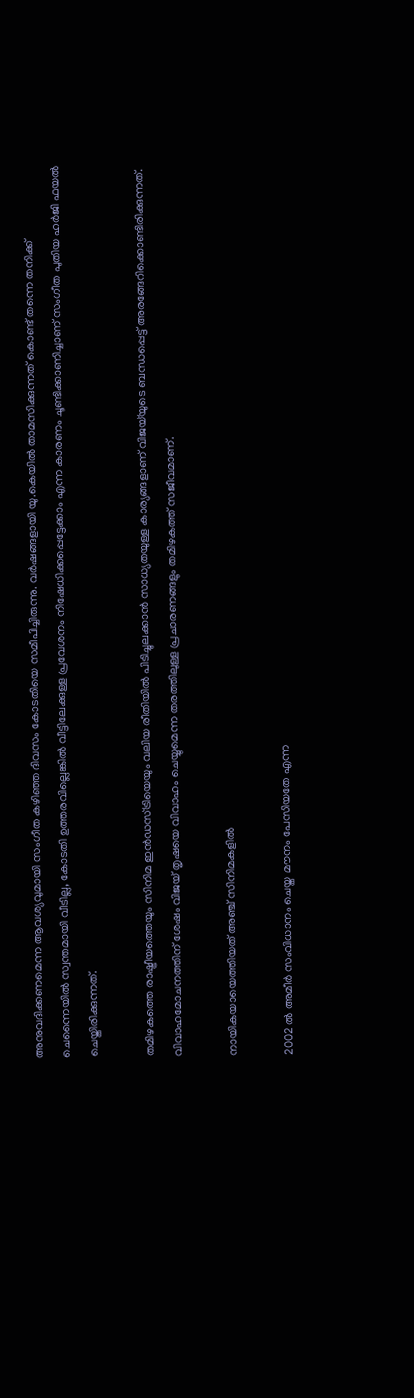അനുവദിക്കണമെന്ന ആവശ്യവുമായി സംഗീത കഴിഞ്ഞ ദിവസം കോടതിയെ സമീപിച്ചിരുന്നു. വർഷങ്ങളായി യു.കെയിൽ താമസിക്കുന്നത് കൊണ്ട് തന്നെ തനിക്ക് ചെന്നൈയിൽ സ്വന്തമായി വീടില്ല, കോടതി ഉത്തരവില്ലെങ്കിൽ വീട്ടിലേക്കുള്ള പ്രവേശനം നിഷേധിക്കപ്പെട്ടേക്കാം എന്ന കാരണം ചൂണ്ടിക്കാണിച്ചാണ് സംഗീത പുതിയ ഹർജി ഫയൽ ചെയ്തിരിക്കുന്നത്.

തമിഴകത്തെ രാഷ്ട്രീയത്തെയും സിനിമ ഇൻഡസ്ട്രിയെയും വലിയ രീതിയിൽ പിടിച്ചുലക്കാൻ സാധ്യതയുള്ള കാര്യങ്ങളാണ് വിജയ്‌യുടെ ബന്ധപ്പെട്ട് അരങ്ങേറിക്കൊണ്ടിരിക്കുന്നത്. വിവാഹമോചനത്തിന് ശേഷം വിജയ് തൃഷയെ വിവാഹം ചെയ്യുമെന്ന തരത്തിലുള്ള പ്രചാരണങ്ങളും തമിഴകത്ത് സജീവമാണ്.

നായികയായെത്തിയത് അഞ്ച് സിനിമകളിൽ

2002 ൽ അമീർ സംവിധാനം ചെയ്ത മൗനം പേസിയതേ എന്ന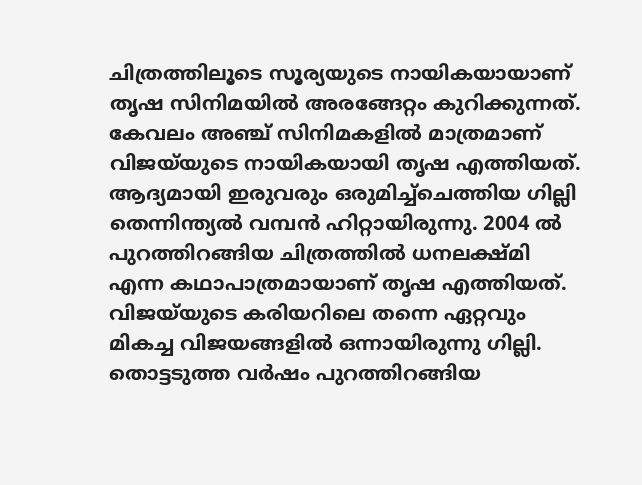ചിത്രത്തിലൂടെ സൂര്യയുടെ നായികയായാണ് തൃഷ സിനിമയിൽ അരങ്ങേറ്റം കുറിക്കുന്നത്. കേവലം അഞ്ച് സിനിമകളിൽ മാത്രമാണ് വിജയ്‌യുടെ നായികയായി തൃഷ എത്തിയത്. ആദ്യമായി ഇരുവരും ഒരുമിച്ച്ചെത്തിയ ഗില്ലി തെന്നിന്ത്യൽ വമ്പൻ ഹിറ്റായിരുന്നു. 2004 ൽ പുറത്തിറങ്ങിയ ചിത്രത്തിൽ ധനലക്ഷ്മി എന്ന കഥാപാത്രമായാണ് തൃഷ എത്തിയത്. വിജയ്‌യുടെ കരിയറിലെ തന്നെ ഏറ്റവും മികച്ച വിജയങ്ങളിൽ ഒന്നായിരുന്നു ഗില്ലി. തൊട്ടടുത്ത വർഷം പുറത്തിറങ്ങിയ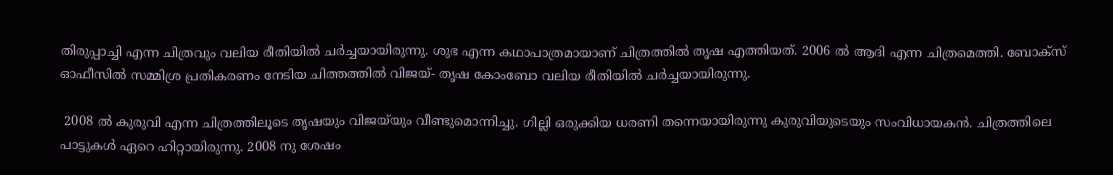തിരുപ്പാച്ചി എന്ന ചിത്രവും വലിയ രീതിയിൽ ചർച്ചയായിരുന്നു. ശുഭ എന്ന കഥാപാത്രമായാണ് ചിത്രത്തിൽ തൃഷ എത്തിയത്. 2006 ൽ ആദി എന്ന ചിത്രമെത്തി. ബോക്സ് ഓഫീസിൽ സമ്മിശ്ര പ്രതികരണം നേടിയ ചിത്തത്തിൽ വിജയ്- തൃഷ കോംബോ വലിയ രീതിയിൽ ചർച്ചയായിരുന്നു.

 2008 ൽ കുരുവി എന്ന ചിത്രത്തിലൂടെ തൃഷയും വിജയ്‍യും വീണ്ടുമൊന്നിച്ചു. ഗില്ലി ഒരുക്കിയ ധരണി തന്നെയായിരുന്നു കുരുവിയുടെയും സംവിധായകൻ. ചിത്രത്തിലെ പാട്ടുകൾ ഏറെ ഹിറ്റായിരുന്നു. 2008 നു ശേഷം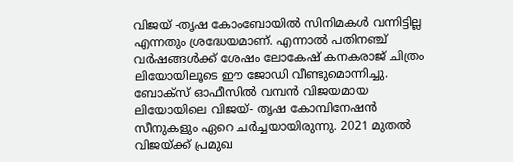വിജയ് -തൃഷ കോംബോയിൽ സിനിമകൾ വന്നിട്ടില്ല എന്നതും ശ്രദ്ധേയമാണ്. എന്നാൽ പതിനഞ്ച് വർഷങ്ങൾക്ക് ശേഷം ലോകേഷ് കനകരാജ് ചിത്രം ലിയോയിലൂടെ ഈ ജോഡി വീണ്ടുമൊന്നിച്ചു. ബോക്സ് ഓഫീസിൽ വമ്പൻ വിജയമായ ലിയോയിലെ വിജയ്- തൃഷ കോമ്പിനേഷൻ സീനുകളും ഏറെ ചർച്ചയായിരുന്നു. 2021 മുതൽ വിജയ്ക്ക് പ്രമുഖ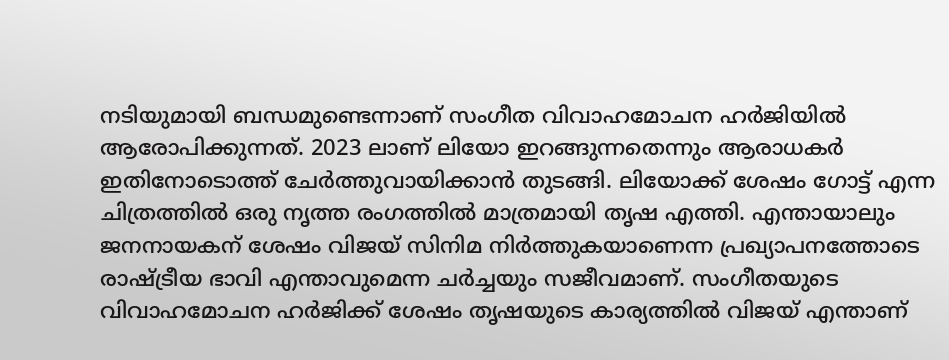നടിയുമായി ബന്ധമുണ്ടെന്നാണ് സംഗീത വിവാഹമോചന ഹർജിയിൽ ആരോപിക്കുന്നത്. 2023 ലാണ് ലിയോ ഇറങ്ങുന്നതെന്നും ആരാധകർ ഇതിനോടൊത്ത് ചേർത്തുവായിക്കാൻ തുടങ്ങി. ലിയോക്ക് ശേഷം ഗോട്ട് എന്ന ചിത്രത്തിൽ ഒരു നൃത്ത രംഗത്തിൽ മാത്രമായി തൃഷ എത്തി. എന്തായാലും ജനനായകന് ശേഷം വിജയ് സിനിമ നിർത്തുകയാണെന്ന പ്രഖ്യാപനത്തോടെ രാഷ്ട്രീയ ഭാവി എന്താവുമെന്ന ചർച്ചയും സജീവമാണ്. സംഗീതയുടെ വിവാഹമോചന ഹർജിക്ക് ശേഷം തൃഷയുടെ കാര്യത്തിൽ വിജയ് എന്താണ്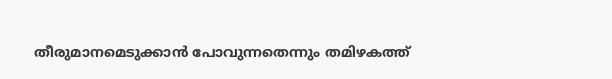തീരുമാനമെടുക്കാൻ പോവുന്നതെന്നും തമിഴകത്ത്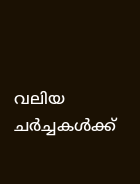വലിയ ചർച്ചകൾക്ക്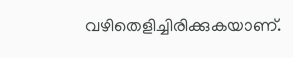വഴിതെളിച്ചിരിക്കുകയാണ്.